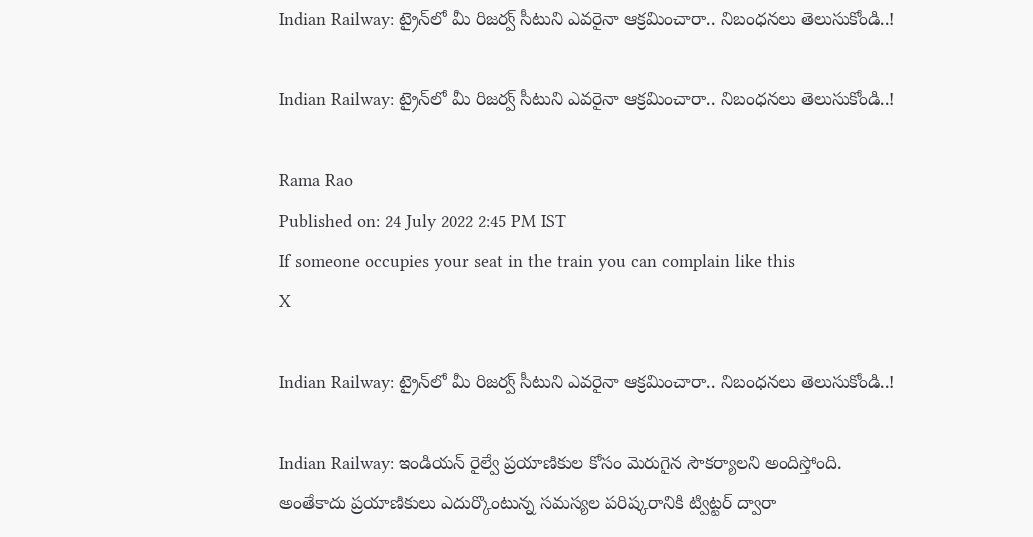Indian Railway: ట్రైన్‌లో మీ రిజర్వ్‌ సీటుని ఎవరైనా ఆక్రమించారా.. నిబంధనలు తెలుసుకోండి..!

Indian Railway: ట్రైన్‌లో మీ రిజర్వ్‌ సీటుని ఎవరైనా ఆక్రమించారా.. నిబంధనలు తెలుసుకోండి..!

Rama Rao
Published on: 24 July 2022 2:45 PM IST
If someone occupies your seat in the train you can complain like this
X

Indian Railway: ట్రైన్‌లో మీ రిజర్వ్‌ సీటుని ఎవరైనా ఆక్రమించారా.. నిబంధనలు తెలుసుకోండి..!

Indian Railway: ఇండియన్‌ రైల్వే ప్రయాణికుల కోసం మెరుగైన సౌకర్యాలని అందిస్తోంది. అంతేకాదు ప్రయాణికులు ఎదుర్కొంటున్న సమస్యల పరిష్కరానికి ట్విట్టర్‌ ద్వారా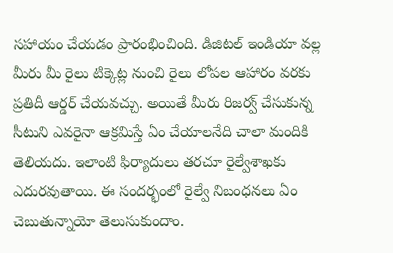సహాయం చేయడం ప్రారంభించింది. డిజిటల్ ఇండియా వల్ల మీరు మీ రైలు టిక్కెట్ల నుంచి రైలు లోపల ఆహారం వరకు ప్రతిదీ ఆర్డర్ చేయవచ్చు. అయితే మీరు రిజర్వ్‌ చేసుకున్న సీటుని ఎవరైనా ఆక్రమిస్తే ఏం చేయాలనేది చాలా మందికి తెలియదు. ఇలాంటి ఫిర్యాదులు తరచూ రైల్వేశాఖకు ఎదురవుతాయి. ఈ సందర్భంలో రైల్వే నిబంధనలు ఏం చెబుతున్నాయో తెలుసుకుందాం.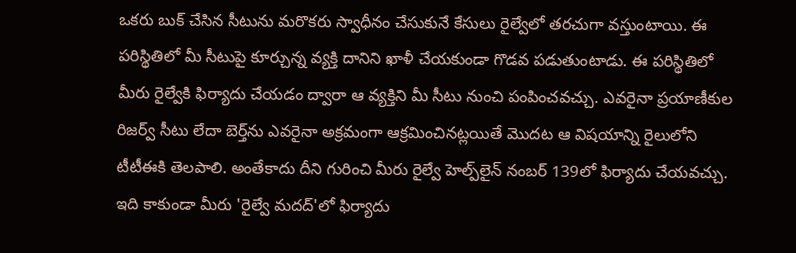ఒకరు బుక్ చేసిన సీటును మరొకరు స్వాధీనం చేసుకునే కేసులు రైల్వేలో తరచుగా వస్తుంటాయి. ఈ పరిస్థితిలో మీ సీటుపై కూర్చున్న వ్యక్తి దానిని ఖాళీ చేయకుండా గొడవ పడుతుంటాడు. ఈ పరిస్థితిలో మీరు రైల్వేకి ఫిర్యాదు చేయడం ద్వారా ఆ వ్యక్తిని మీ సీటు నుంచి పంపించవచ్చు. ఎవరైనా ప్రయాణీకుల రిజర్వ్ సీటు లేదా బెర్త్‌ను ఎవరైనా అక్రమంగా ఆక్రమించినట్లయితే మొదట ఆ విషయాన్ని రైలులోని టీటీఈకి తెలపాలి. అంతేకాదు దీని గురించి మీరు రైల్వే హెల్ప్‌లైన్ నంబర్ 139లో ఫిర్యాదు చేయవచ్చు. ఇది కాకుండా మీరు 'రైల్వే మదద్'లో ఫిర్యాదు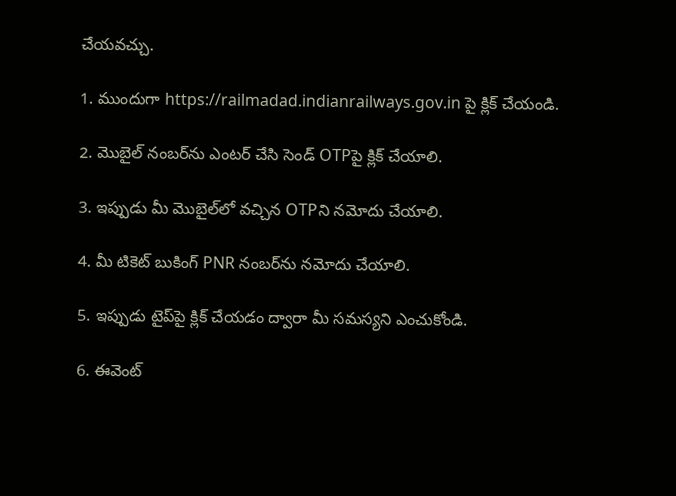చేయవచ్చు.

1. ముందుగా https://railmadad.indianrailways.gov.in పై క్లిక్ చేయండి.

2. మొబైల్ నంబర్‌ను ఎంటర్‌ చేసి సెండ్ OTPపై క్లిక్ చేయాలి.

3. ఇప్పుడు మీ మొబైల్‌లో వచ్చిన OTPని నమోదు చేయాలి.

4. మీ టికెట్ బుకింగ్ PNR నంబర్‌ను నమోదు చేయాలి.

5. ఇప్పుడు టైప్‌పై క్లిక్ చేయడం ద్వారా మీ సమస్యని ఎంచుకోండి.

6. ఈవెంట్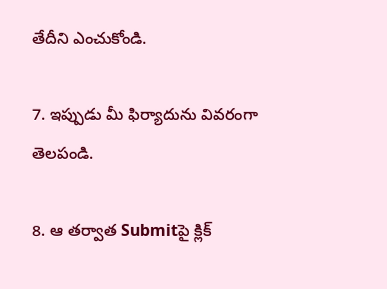తేదీని ఎంచుకోండి.

7. ఇప్పుడు మీ ఫిర్యాదును వివరంగా తెలపండి.

8. ఆ తర్వాత Submitపై క్లిక్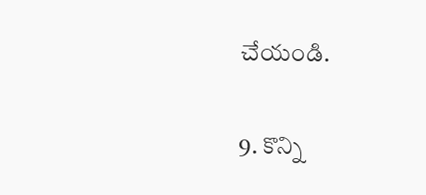చేయండి.

9. కొన్ని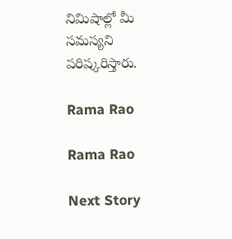నిమిషాల్లో మీ సమస్యని పరిష్కరిస్తారు.

Rama Rao

Rama Rao

Next Story